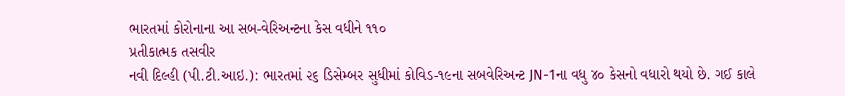ભારતમાં કોરોનાના આ સબ-વેરિઅન્ટના કેસ વધીને ૧૧૦
પ્રતીકાત્મક તસવીર
નવી દિલ્હી (પી.ટી.આઇ.): ભારતમાં ૨૬ ડિસેમ્બર સુધીમાં કોવિડ-૧૯ના સબવેરિઅન્ટ JN-1ના વધુ ૪૦ કેસનો વધારો થયો છે. ગઈ કાલે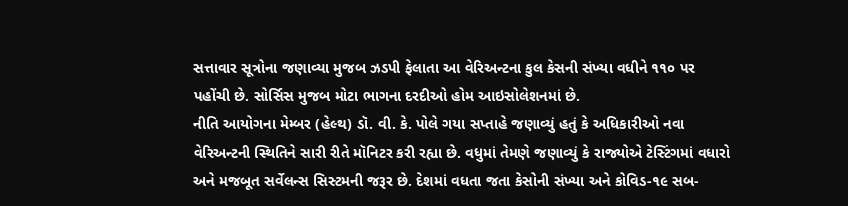સત્તાવાર સૂત્રોના જણાવ્યા મુજબ ઝડપી ફેલાતા આ વેરિઅન્ટના કુલ કેસની સંખ્યા વધીને ૧૧૦ પર પહોંચી છે. સોર્સિસ મુજબ મોટા ભાગના દરદીઓ હોમ આઇસોલેશનમાં છે.
નીતિ આયોગના મેમ્બર (હેલ્થ) ડૉ. વી. કે. પોલે ગયા સપ્તાહે જણાવ્યું હતું કે અધિકારીઓ નવા વેરિઅન્ટની સ્થિતિને સારી રીતે મૉનિટર કરી રહ્યા છે. વધુમાં તેમણે જણાવ્યું કે રાજ્યોએ ટેસ્ટિંગમાં વધારો અને મજબૂત સર્વેલન્સ સિસ્ટમની જરૂર છે. દેશમાં વધતા જતા કેસોની સંખ્યા અને કોવિડ-૧૯ સબ-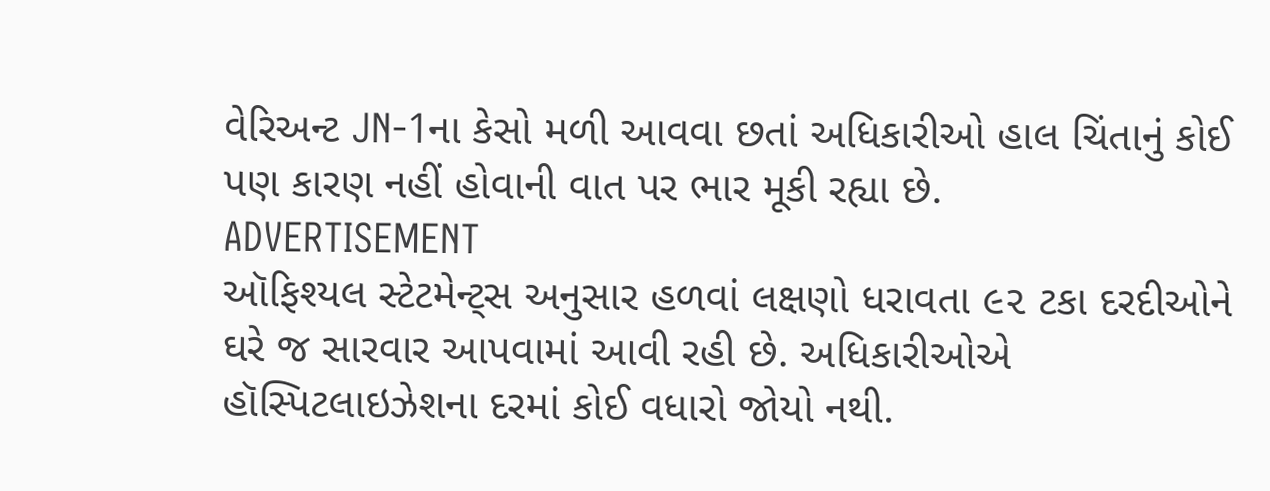વેરિઅન્ટ JN-1ના કેસો મળી આવવા છતાં અધિકારીઓ હાલ ચિંતાનું કોઈ પણ કારણ નહીં હોવાની વાત પર ભાર મૂકી રહ્યા છે.
ADVERTISEMENT
ઑફિશ્યલ સ્ટેટમેન્ટ્સ અનુસાર હળવાં લક્ષણો ધરાવતા ૯૨ ટકા દરદીઓને ઘરે જ સારવાર આપવામાં આવી રહી છે. અધિકારીઓએ હૉસ્પિટલાઇઝેશના દરમાં કોઈ વધારો જોયો નથી.